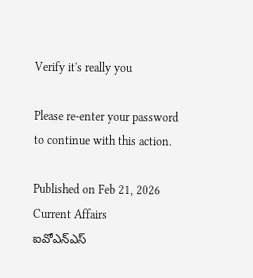Verify it's really you

Please re-enter your password to continue with this action.

Published on Feb 21, 2026
Current Affairs
ఐవోఎన్‌ఎస్‌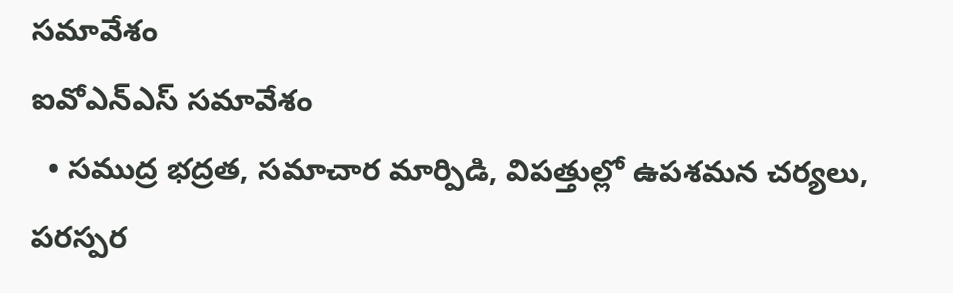సమావేశం
ఐవోఎన్‌ఎస్‌ సమావేశం
  • సముద్ర భద్రత, సమాచార మార్పిడి, విపత్తుల్లో ఉపశమన చర్యలు, పరస్పర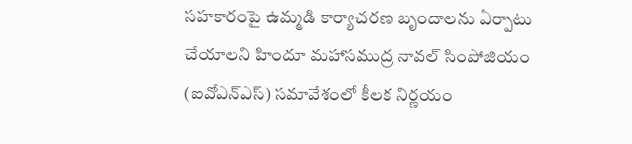సహకారంపై ఉమ్మడి కార్యాచరణ బృందాలను ఏర్పాటు చేయాలని హిందూ మహాసముద్ర నావల్‌ సింపోజియం (ఐవోఎన్‌ఎస్‌) సమావేశంలో కీలక నిర్ణయం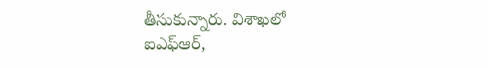తీసుకున్నారు. విశాఖలో ఐఎఫ్‌ఆర్,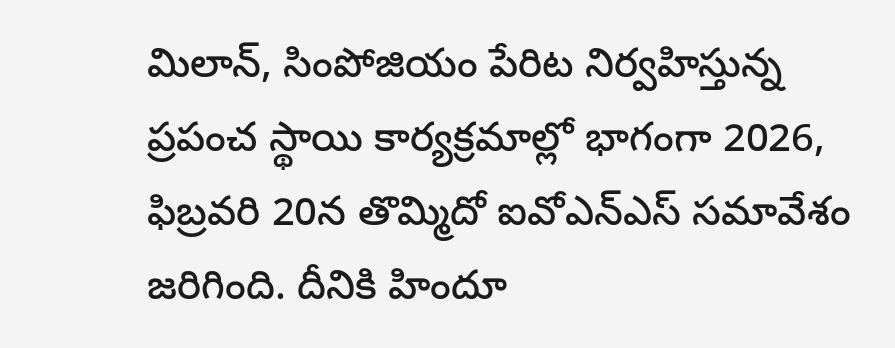మిలాన్, సింపోజియం పేరిట నిర్వహిస్తున్న ప్రపంచ స్థాయి కార్యక్రమాల్లో భాగంగా 2026, ఫిబ్రవరి 20న తొమ్మిదో ఐవోఎన్‌ఎస్‌ సమావేశం జరిగింది. దీనికి హిందూ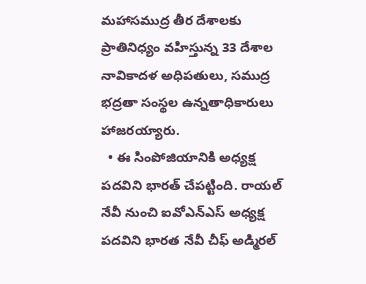మహాసముద్ర తీర దేశాలకు ప్రాతినిధ్యం వహిస్తున్న 33 దేశాల నావికాదళ అధిపతులు, సముద్ర భద్రతా సంస్థల ఉన్నతాధికారులు హాజరయ్యారు.
  • ఈ సింపోజియానికి అధ్యక్ష పదవిని భారత్‌ చేపట్టింది. రాయల్‌ నేవీ నుంచి ఐవోఎన్‌ఎస్‌ అధ్యక్ష పదవిని భారత నేవీ చీఫ్‌ అడ్మిరల్‌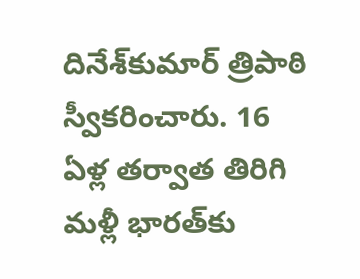దినేశ్‌కుమార్‌ త్రిపాఠి స్వీకరించారు. 16 ఏళ్ల తర్వాత తిరిగి మళ్లీ భారత్‌కు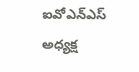ఐవోఎన్‌ఎస్‌ అధ్యక్ష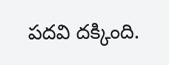పదవి దక్కింది.